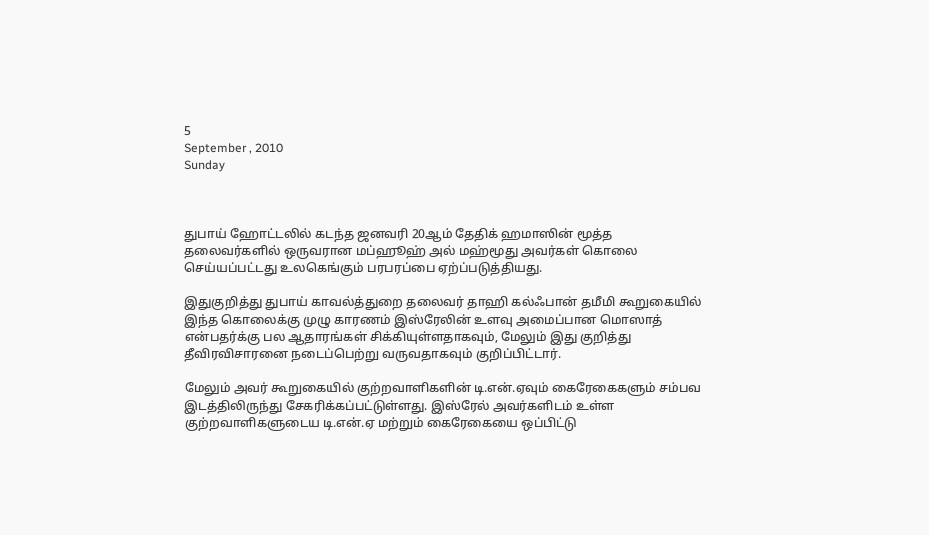5
September , 2010
Sunday



துபாய் ஹோட்டலில் கடந்த ஜனவரி 20ஆம் தேதிக் ஹமாஸின் மூத்த தலைவர்களில் ஒருவரான மப்ஹூஹ் அல் மஹ்மூது அவர்கள் கொலை செய்யப்பட்டது உலகெங்கும் பரபரப்பை ஏற்ப்படுத்தியது.

இதுகுறித்து துபாய் காவல்த்துறை தலைவர் தாஹி கல்ஃபான் தமீமி கூறுகையில் இந்த கொலைக்கு முழு காரணம் இஸ்ரேலின் உளவு அமைப்பான மொஸாத் என்பதர்க்கு பல ஆதாரங்கள் சிக்கியுள்ளதாகவும், மேலும் இது குறித்து தீவிரவிசாரனை நடைப்பெற்று வருவதாகவும் குறிப்பிட்டார்.

மேலும் அவர் கூறுகையில் குற்றவாளிகளின் டி.என்.ஏவும் கைரேகைகளும் சம்பவ இடத்திலிருந்து சேகரிக்கப்பட்டுள்ளது. இஸ்ரேல் அவர்களிடம் உள்ள குற்றவாளிகளுடைய டி.என்.ஏ மற்றும் கைரேகையை ஒப்பிட்டு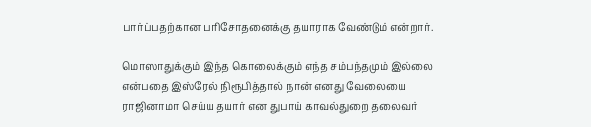பார்ப்பதற்கான பரிசோதனைக்கு தயாராக வேண்டும் என்றார்.

மொஸாதுக்கும் இந்த கொலைக்கும் எந்த சம்பந்தமும் இல்லை என்பதை இஸ்ரேல் நிரூபித்தால் நான் எனது வேலையை ராஜினாமா செய்ய தயார் என துபாய் காவல்துறை தலைவர்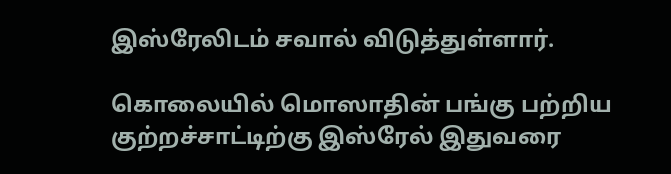இஸ்ரேலிடம் சவால் விடுத்துள்ளார்.

கொலையில் மொஸாதின் பங்கு பற்றிய குற்றச்சாட்டிற்கு இஸ்ரேல் இதுவரை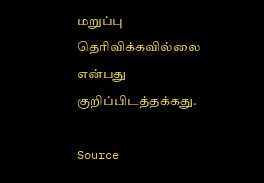மறுப்பு தெரிவிக்கவில்லை என்பது குறிப்பிடத்தக்கது.

Source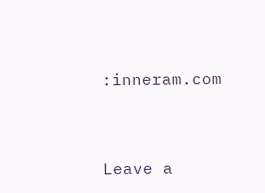:inneram.com



Leave a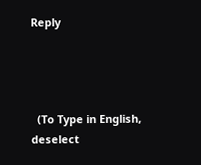Reply




  (To Type in English, deselect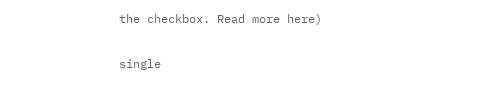the checkbox. Read more here)

single